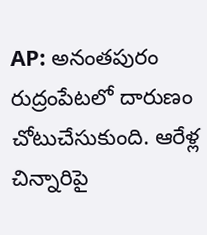AP: అనంతపురం రుద్రంపేటలో దారుణం చోటుచేసుకుంది. ఆరేళ్ల చిన్నారిపై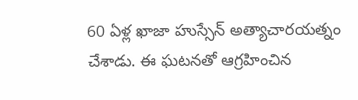60 ఏళ్ల ఖాజా హుస్సేన్ అత్యాచారయత్నం చేశాడు. ఈ ఘటనతో ఆగ్రహించిన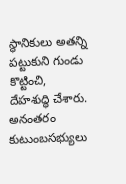స్థానికులు అతన్ని పట్టుకుని గుండు కొట్టించి, దేహశుద్ధి చేశారు. అనంతరం కుటుంబసభ్యులు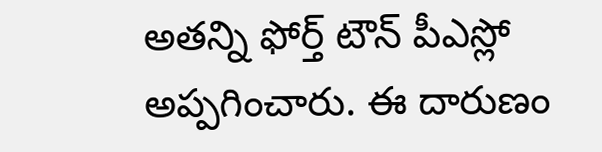అతన్ని ఫోర్త్ టౌన్ పీఎస్లో అప్పగించారు. ఈ దారుణం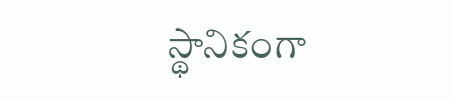స్థానికంగా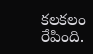కలకలం రేపింది.